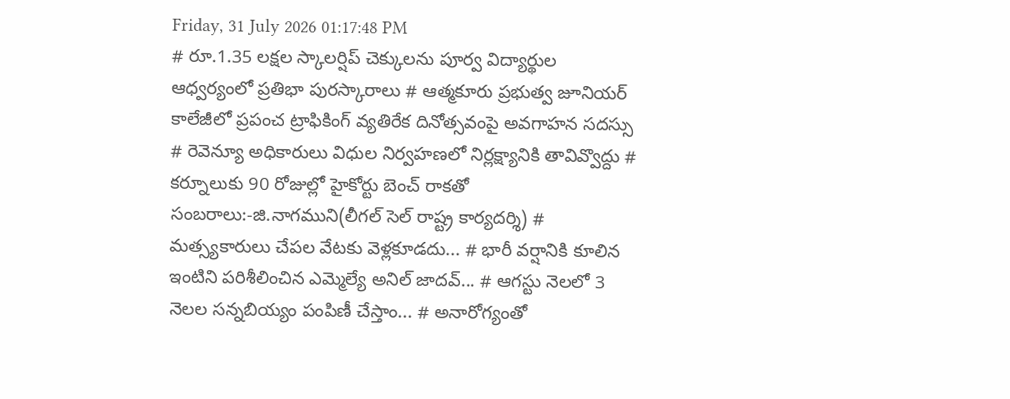Friday, 31 July 2026 01:17:48 PM
# రూ.1.35 లక్షల స్కాలర్షిప్ చెక్కులను పూర్వ విద్యార్థుల ఆధ్వర్యంలో ప్రతిభా పురస్కారాలు # ఆత్మకూరు ప్రభుత్వ జూనియర్ కాలేజీలో ప్రపంచ ట్రాఫికింగ్ వ్యతిరేక దినోత్సవంపై అవగాహన సదస్సు # రెవెన్యూ అధికారులు విధుల నిర్వహణలో నిర్లక్ష్యానికి తావివ్వొద్దు # కర్నూలుకు 90 రోజుల్లో హైకోర్టు బెంచ్ రాకతో సంబరాలు:-జి.నాగముని(లీగల్ సెల్ రాష్ట్ర కార్యదర్శి) # మత్స్యకారులు చేపల వేటకు వెళ్లకూడదు... # భారీ వర్షానికి కూలిన ఇంటిని పరిశీలించిన ఎమ్మెల్యే అనిల్ జాదవ్... # ఆగస్టు నెలలో 3 నెలల సన్నబియ్యం పంపిణీ చేస్తాం... # అనారోగ్యంతో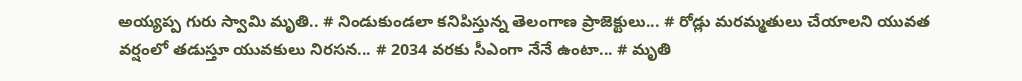అయ్యప్ప గురు స్వామి మృతి.. # నిండుకుండలా కనిపిస్తున్న తెలంగాణ ప్రాజెక్టులు... # రోడ్లు మరమ్మతులు చేయాలని యువత వర్షంలో తడుస్తూ యువకులు నిరసన... # 2034 వరకు సీఎంగా నేనే ఉంటా... # మృతి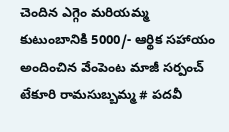చెందిన ఎగ్గెం మరియమ్మ కుటుంబానికి 5000/- ఆర్థిక సహాయం అందించిన వేంపెంట మాజీ సర్పంచ్ టేకూరి రామసుబ్బమ్మ # పదవీ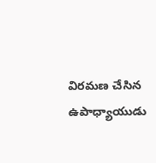విరమణ చేసిన ఉపాధ్యాయుడు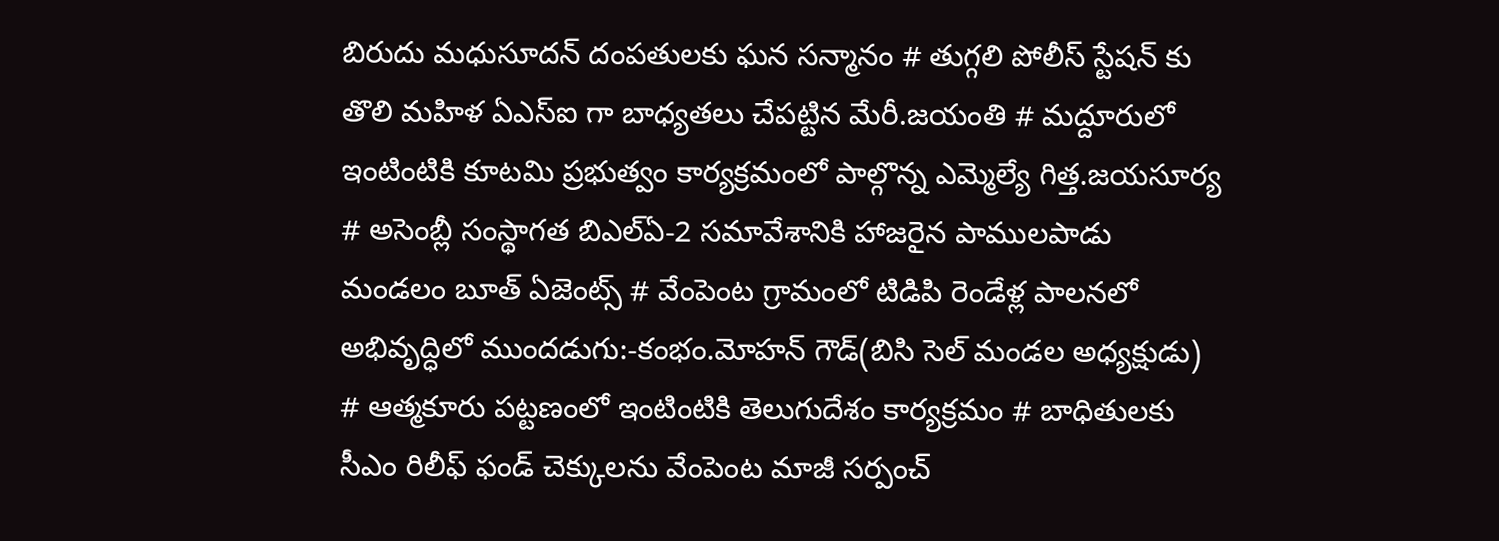బిరుదు మధుసూదన్ దంపతులకు ఘన సన్మానం # తుగ్గలి పోలీస్ స్టేషన్ కు తొలి మహిళ ఏఎస్ఐ గా బాధ్యతలు చేపట్టిన మేరీ.జయంతి # మద్దూరులో ఇంటింటికి కూటమి ప్రభుత్వం కార్యక్రమంలో పాల్గొన్న ఎమ్మెల్యే గిత్త.జయసూర్య # అసెంబ్లీ సంస్థాగత బిఎల్ఏ-2 సమావేశానికి హాజరైన పాములపాడు మండలం బూత్ ఏజెంట్స్ # వేంపెంట గ్రామంలో టిడిపి రెండేళ్ల పాలనలో అభివృద్ధిలో ముందడుగు:-కంభం.మోహన్ గౌడ్(బిసి సెల్ మండల అధ్యక్షుడు) # ఆత్మకూరు పట్టణంలో ఇంటింటికి తెలుగుదేశం కార్యక్రమం # బాధితులకు సీఎం రిలీఫ్ ఫండ్ చెక్కులను వేంపెంట మాజీ సర్పంచ్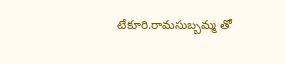టేకూరి.రామసుబ్బమ్మ తో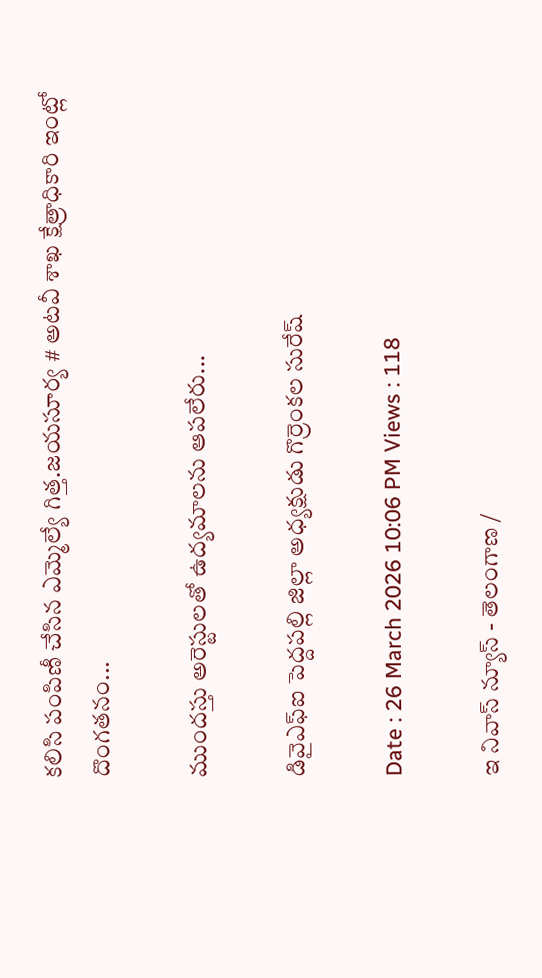కలిసి పంపిణీ చేసిన ఎమ్మెల్యే గిత్త.జయసూర్య # అటవీ శాఖ క్షేత్రాధికారి ఇంట్లో దొంగతనం...

ముందస్తు అరెస్టులతో ఉద్యమాలను ఆపలేరు...

డివైఎఫ్ఐ పెద్దపల్లి జిల్లా అధ్యక్షుడు గొర్రెంకల సురేష్

Date : 26 March 2026 10:06 PM Views : 118

ఇ నివాస్ న్యూస్ - తెలంగాణ /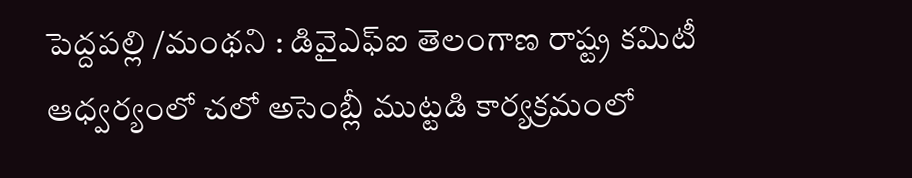పెద్దపల్లి /మంథని : డివైఎఫ్ఐ తెలంగాణ రాష్ట్ర కమిటీ ఆధ్వర్యంలో చలో అసెంబ్లీ ముట్టడి కార్యక్రమంలో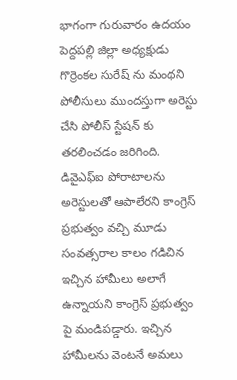భాగంగా గురువారం ఉదయం పెద్దపల్లి జిల్లా అధ్యక్షుడు గొర్రెంకల సురేష్ ను మంథని పోలీసులు ముందస్తుగా అరెస్టు చేసి పోలీస్ స్టేషన్ కు తరలించడం జరిగింది. డివైఎఫ్ఐ పోరాటాలను అరెస్టులతో ఆపాలేరని కాంగ్రెస్ ప్రభుత్వం వచ్చి మూడు సంవత్సరాల కాలం గడిచిన ఇచ్చిన హామీలు అలాగే ఉన్నాయని కాంగ్రెస్ ప్రభుత్వం పై మండిపడ్డారు. ఇచ్చిన హామీలను వెంటనే అమలు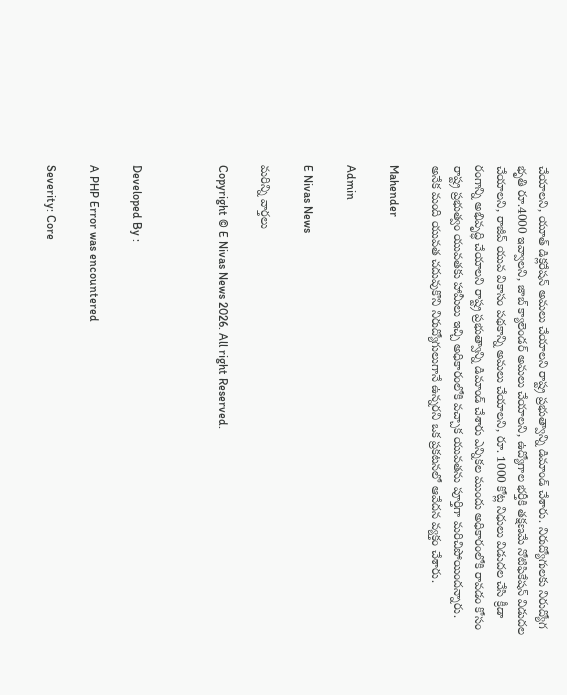చేయాలని, యూత్ డిక్లరేషన్ అమలు చేయాలని రాష్ట్ర ప్రభుత్వాన్ని డిమాండ్ చేశారు. నిరుద్యోగులకు నిరుద్యోగ భృతి రూ.4000 ఇవ్వాలని, జాబ్ క్యాలెండర్ అమలు చేయాలని, ఉద్యోగాల భర్తీకి తక్షణమే నోటిఫికేషన్ విడుదల చేయాలని, రాజీవ్ యువ వికాసం పథకాన్ని అమలు చేయాలని, రూ. 1000 కోట్ల నిధులు విడుదల చేసి క్రీడా రంగాన్ని అభివృద్ధి చేయాలని రాష్ట్ర ప్రభుత్వాన్ని డిమాండ్ చేశారు ఎన్నికల ముందు అధికారంలోకి రావడం కోసం రాష్ట్ర ప్రభుత్వం యువతకు హామీలు ఇచ్చి అధికారంలోకి వచ్చాక యువతను పూర్తిగా మరిచిపోయిందన్నారు. అనేక మంది యువత చదువుకొని నిరుద్యోగులుగానే ఉన్నరని ఒక ప్రకటనలో ఆవేదన వ్యక్తం చేశారు.

Mahender

Admin

E Nivas News

మరిన్ని వార్తలు

Copyright © E Nivas News 2026. All right Reserved.



Developed By :

A PHP Error was encountered

Severity: Core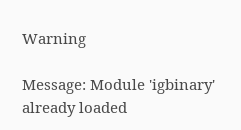Warning

Message: Module 'igbinary' already loaded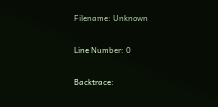Filename: Unknown

Line Number: 0

Backtrace: